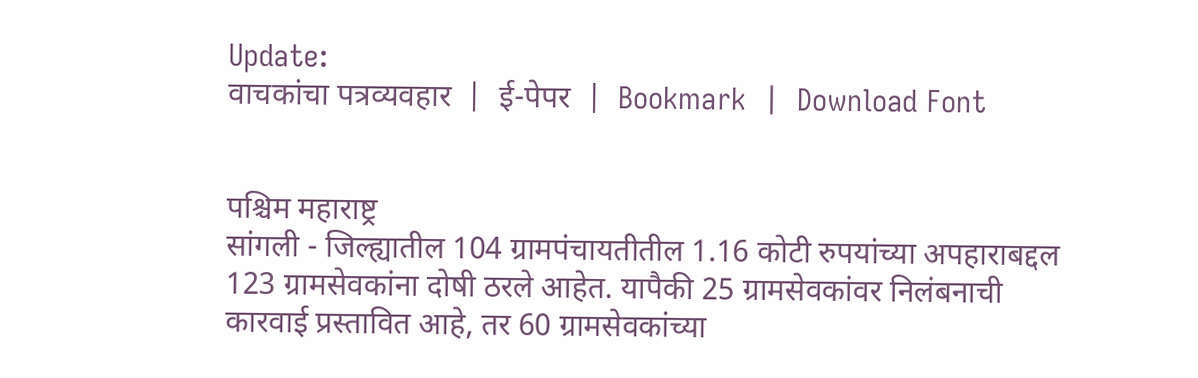Update:
वाचकांचा पत्रव्यवहार  |  ई-पेपर  |  Bookmark  |  Download Font


पश्चिम महाराष्ट्र
सांगली - जिल्ह्यातील 104 ग्रामपंचायतीतील 1.16 कोटी रुपयांच्या अपहाराबद्दल 123 ग्रामसेवकांना दोषी ठरले आहेत. यापैकी 25 ग्रामसेवकांवर निलंबनाची कारवाई प्रस्तावित आहे, तर 60 ग्रामसेवकांच्या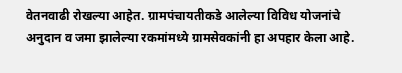वेतनवाढी रोखल्या आहेत. ग्रामपंचायतीकडे आलेल्या विविध योजनांचे अनुदान व जमा झालेल्या रकमांमध्ये ग्रामसेवकांनी हा अपहार केला आहे.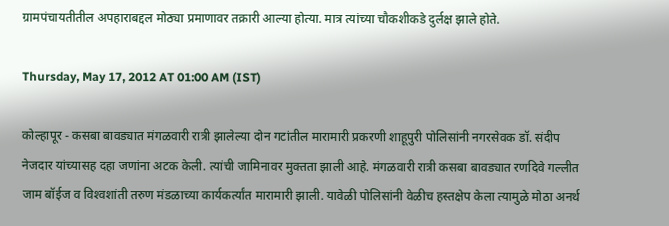ग्रामपंचायतीतील अपहाराबद्दल मोठ्या प्रमाणावर तक्रारी आल्या होत्या. मात्र त्यांच्या चौकशीकडे दुर्लक्ष झाले होते.

Thursday, May 17, 2012 AT 01:00 AM (IST)

कोल्हापूर - कसबा बावड्यात मंगळवारी रात्री झालेल्या दोन गटांतील मारामारी प्रकरणी शाहूपुरी पोलिसांनी नगरसेवक डॉ. संदीप नेजदार यांच्यासह दहा जणांना अटक केली. त्यांची जामिनावर मुक्तता झाली आहे. मंगळवारी रात्री कसबा बावड्यात रणदिवे गल्लीत जाम बॉईज व विश्‍वशांती तरुण मंडळाच्या कार्यकर्त्यांत मारामारी झाली. यावेळी पोलिसांनी वेळीच हस्तक्षेप केला त्यामुळे मोठा अनर्थ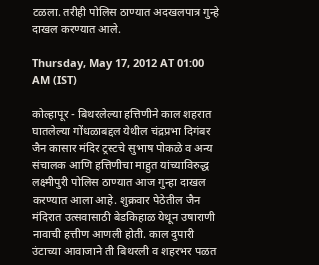टळला. तरीही पोलिस ठाण्यात अदखलपात्र गुन्हे दाखल करण्यात आले.

Thursday, May 17, 2012 AT 01:00 AM (IST)

कोल्हापूर - बिथरलेल्या हत्तिणीने काल शहरात घातलेल्या गोंधळाबद्दल येथील चंद्रप्रभा दिगंबर जैन कासार मंदिर ट्रस्टचे सुभाष पोकळे व अन्य संचालक आणि हत्तिणीचा माहुत यांच्याविरुद्ध लक्ष्मीपुरी पोलिस ठाण्यात आज गुन्हा दाखल करण्यात आला आहे. शुक्रवार पेठेतील जैन मंदिरात उत्सवासाठी बेडकिहाळ येथून उषाराणी नावाची हत्तीण आणली होती. काल दुपारी उंटाच्या आवाजाने ती बिथरली व शहरभर पळत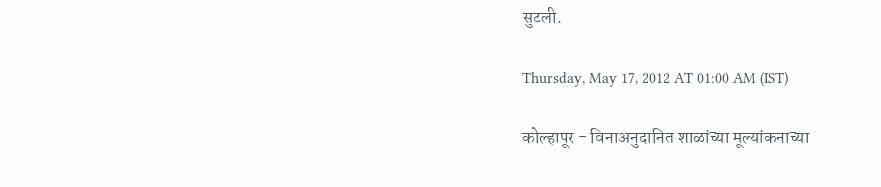सुटली.

Thursday, May 17, 2012 AT 01:00 AM (IST)

कोल्हापूर - विनाअनुदानित शाळांच्या मूल्यांकनाच्या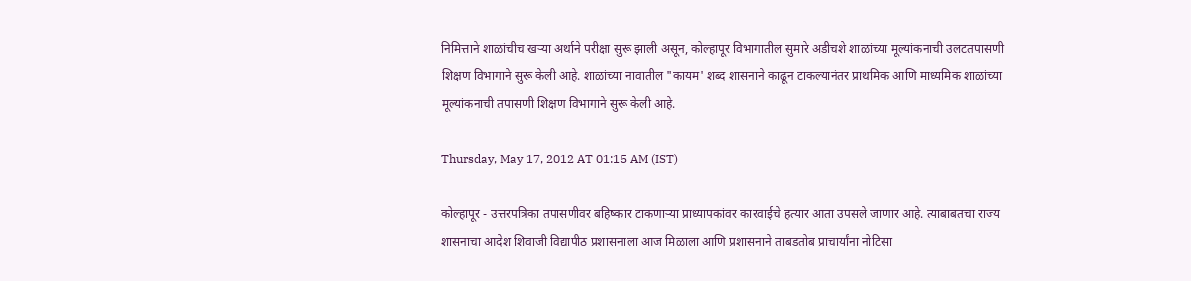निमित्ताने शाळांचीच खऱ्या अर्थाने परीक्षा सुरू झाली असून, कोल्हापूर विभागातील सुमारे अडीचशे शाळांच्या मूल्यांकनाची उलटतपासणी शिक्षण विभागाने सुरू केली आहे. शाळांच्या नावातील "कायम' शब्द शासनाने काढून टाकल्यानंतर प्राथमिक आणि माध्यमिक शाळांच्या मूल्यांकनाची तपासणी शिक्षण विभागाने सुरू केली आहे.

Thursday, May 17, 2012 AT 01:15 AM (IST)

कोल्हापूर - उत्तरपत्रिका तपासणीवर बहिष्कार टाकणाऱ्या प्राध्यापकांवर कारवाईचे हत्यार आता उपसले जाणार आहे. त्याबाबतचा राज्य शासनाचा आदेश शिवाजी विद्यापीठ प्रशासनाला आज मिळाला आणि प्रशासनाने ताबडतोब प्राचार्यांना नोटिसा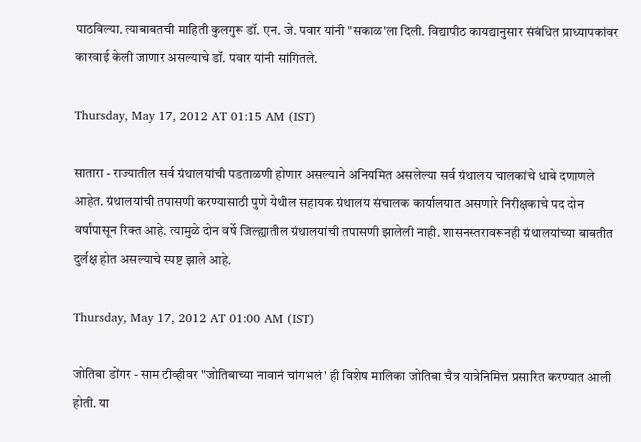पाठविल्या. त्याबाबतची माहिती कुलगुरू डॉ. एन. जे. पवार यांनी "सकाळ'ला दिली. विद्यापीठ कायद्यानुसार संबंधित प्राध्यापकांवर कारवाई केली जाणार असल्याचे डॉ. पवार यांनी सांगितले.

Thursday, May 17, 2012 AT 01:15 AM (IST)

सातारा - राज्यातील सर्व ग्रंथालयांची पडताळणी होणार असल्याने अनियमित असलेल्या सर्व ग्रंथालय चालकांचे धाबे दणाणले आहेत. ग्रंथालयांची तपासणी करण्यासाठी पुणे येथील सहायक ग्रंथालय संचालक कार्यालयात असणारे निरीक्षकाचे पद दोन वर्षांपासून रिक्त आहे. त्यामुळे दोन वर्षे जिल्ह्यातील ग्रंथालयांची तपासणी झालेली नाही. शासनस्तरावरूनही ग्रंथालयांच्या बाबतीत दुर्लक्ष होत असल्याचे स्पष्ट झाले आहे.

Thursday, May 17, 2012 AT 01:00 AM (IST)

जोतिबा डोंगर - साम टीव्हीवर "जोतिबाच्या नावानं चांगभलं' ही विशेष मालिका जोतिबा चैत्र यात्रेनिमित्त प्रसारित करण्यात आली होती. या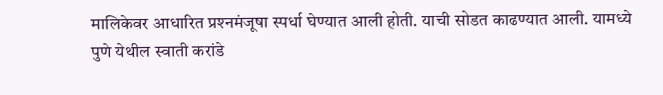मालिकेवर आधारित प्रश्‍नमंजूषा स्पर्धा घेण्यात आली होती. याची सोडत काढण्यात आली. यामध्ये पुणे येथील स्वाती करांडे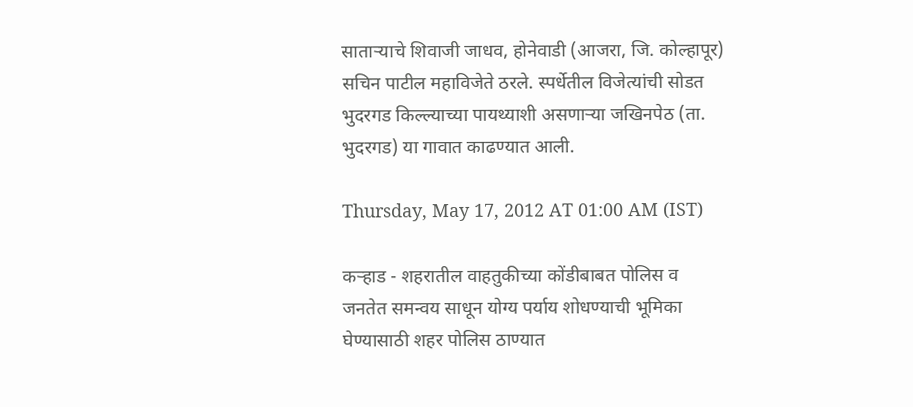साताऱ्याचे शिवाजी जाधव, होनेवाडी (आजरा, जि. कोल्हापूर) सचिन पाटील महाविजेते ठरले. स्पर्धेतील विजेत्यांची सोडत भुदरगड किल्ल्याच्या पायथ्याशी असणाऱ्या जखिनपेठ (ता. भुदरगड) या गावात काढण्यात आली.

Thursday, May 17, 2012 AT 01:00 AM (IST)

कऱ्हाड - शहरातील वाहतुकीच्या कोंडीबाबत पोलिस व जनतेत समन्वय साधून योग्य पर्याय शोधण्याची भूमिका घेण्यासाठी शहर पोलिस ठाण्यात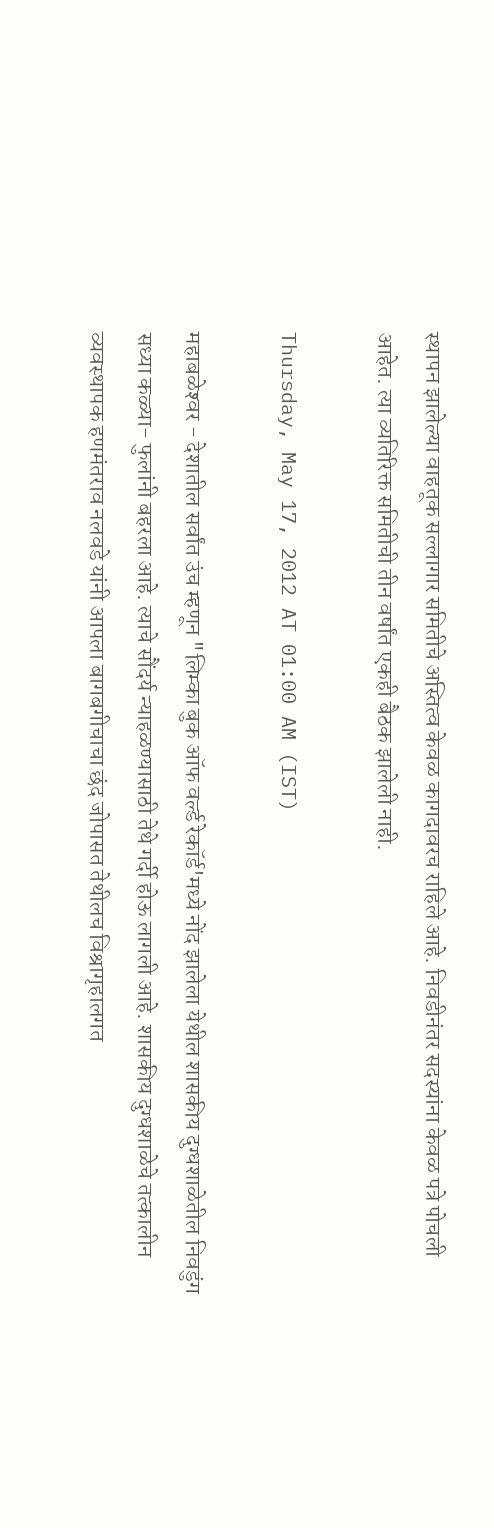स्थापन झालेल्या वाहतूक सल्लागार समितीचे अस्तित्व केवळ कागदावरच राहिले आहे. निवडीनंतर सदस्यांना केवळ पत्रे पोचली आहेत. त्या व्यतिरिक्त समितीची तीन वर्षांत एकही बैठक झालेली नाही.

Thursday, May 17, 2012 AT 01:00 AM (IST)

महाबळेश्‍वर - देशातील सर्वांत उंच म्हणून "लिम्का बुक ऑफ वर्ल्ड रेकॉर्ड'मध्ये नोंद झालेला येथील शासकीय दुग्धशाळेतील निवडुंग सध्या कळ्या- फुलांनी बहरला आहे. त्याचे सौंदर्य न्याहळण्यासाठी तेथे गर्दी होऊ लागली आहे. शासकीय दुग्धशाळेचे तत्कालीन व्यवस्थापक हणमंतराव नलवडे यांनी आपला बागबगीचाचा छंद जोपासत तेथीलच विश्रागृहालगत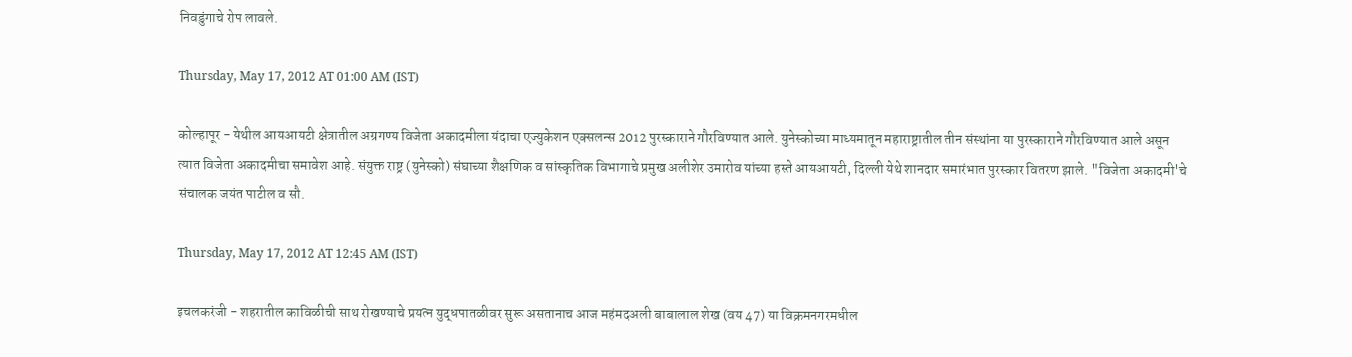निवडुंगाचे रोप लावले.

Thursday, May 17, 2012 AT 01:00 AM (IST)

कोल्हापूर - येथील आयआयटी क्षेत्रातील अग्रगण्य विजेता अकादमीला यंदाचा एज्युकेशन एक्‍सलन्स 2012 पुरस्काराने गौरविण्यात आले. युनेस्कोच्या माध्यमातून महाराष्ट्रातील तीन संस्थांना या पुरस्काराने गौरविण्यात आले असून त्यात विजेता अकादमीचा समावेश आहे. संयुक्त राष्ट्र (युनेस्को) संघाच्या शैक्षणिक व सांस्कृतिक विभागाचे प्रमुख अलीशेर उमारोव यांच्या हस्ते आयआयटी, दिल्ली येथे शानदार समारंभात पुरस्कार वितरण झाले. "विजेता अकादमी'चे संचालक जयंत पाटील व सौ.

Thursday, May 17, 2012 AT 12:45 AM (IST)

इचलकरंजी - शहरातील काविळीची साथ रोखण्याचे प्रयत्न युद्धपातळीवर सुरू असतानाच आज महंमदअली बाबालाल शेख (वय 47) या विक्रमनगरमधील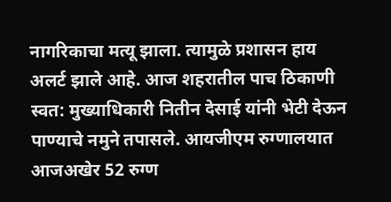नागरिकाचा मत्यू झाला. त्यामुळे प्रशासन हाय अलर्ट झाले आहे. आज शहरातील पाच ठिकाणी स्वत: मुख्याधिकारी नितीन देसाई यांनी भेटी देऊन पाण्याचे नमुने तपासले. आयजीएम रुग्णालयात आजअखेर 52 रुग्ण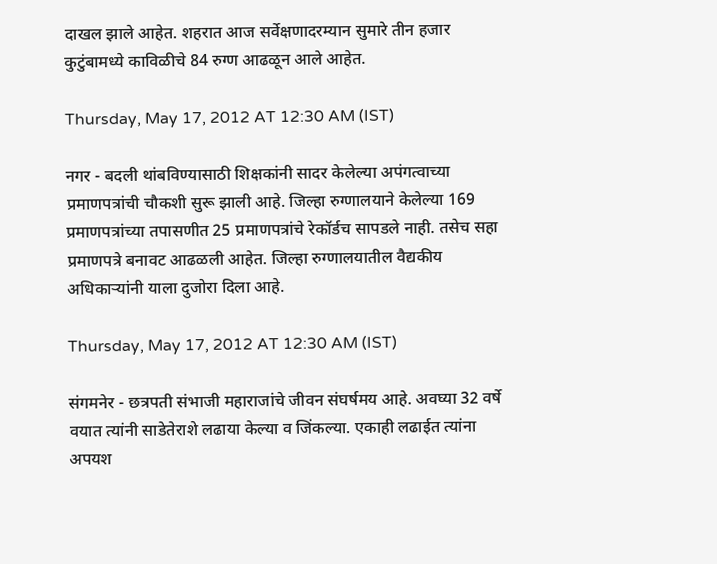दाखल झाले आहेत. शहरात आज सर्वेक्षणादरम्यान सुमारे तीन हजार कुटुंबामध्ये काविळीचे 84 रुग्ण आढळून आले आहेत.

Thursday, May 17, 2012 AT 12:30 AM (IST)

नगर - बदली थांबविण्यासाठी शिक्षकांनी सादर केलेल्या अपंगत्वाच्या प्रमाणपत्रांची चौकशी सुरू झाली आहे. जिल्हा रुग्णालयाने केलेल्या 169 प्रमाणपत्रांच्या तपासणीत 25 प्रमाणपत्रांचे रेकॉर्डच सापडले नाही. तसेच सहा प्रमाणपत्रे बनावट आढळली आहेत. जिल्हा रुग्णालयातील वैद्यकीय अधिकाऱ्यांनी याला दुजोरा दिला आहे.

Thursday, May 17, 2012 AT 12:30 AM (IST)

संगमनेर - छत्रपती संभाजी महाराजांचे जीवन संघर्षमय आहे. अवघ्या 32 वर्षे वयात त्यांनी साडेतेराशे लढाया केल्या व जिंकल्या. एकाही लढाईत त्यांना अपयश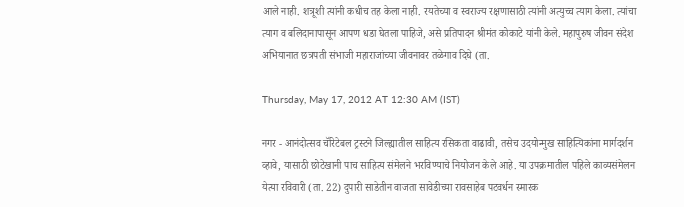आले नाही. शत्रूशी त्यांनी कधीच तह केला नाही. रयतेच्या व स्वराज्य रक्षणासाठी त्यांनी अत्युच्च त्याग केला. त्यांचा त्याग व बलिदानापासून आपण धडा घेतला पाहिजे, असे प्रतिपादन श्रीमंत कोकाटे यांनी केले. महापुरुष जीवन संदेश अभियानात छत्रपती संभाजी महाराजांच्या जीवनावर तळेगाव दिघे (ता.

Thursday, May 17, 2012 AT 12:30 AM (IST)

नगर - आनंदोत्सव चॅरिटेबल ट्रस्टने जिल्ह्यातील साहित्य रसिकता वाढावी, तसेच उदयोन्मुख साहित्यिकांना मार्गदर्शन व्हावे, यासाठी छोटेखानी पाच साहित्य संमेलने भरविण्याचे नियोजन केले आहे. या उपक्रमातील पहिले काव्यसंमेलन येत्या रविवारी (ता. 22) दुपारी साडेतीन वाजता सावेडीच्या रावसाहेब पटवर्धन स्मारक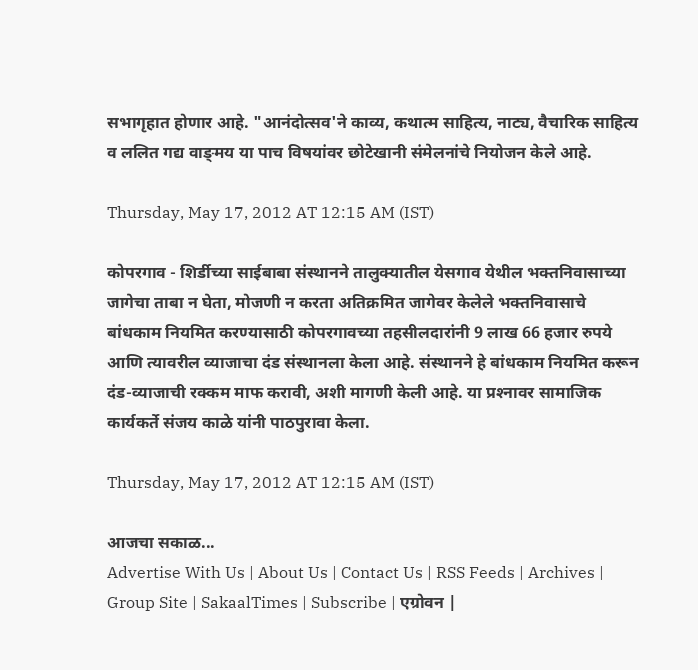सभागृहात होणार आहे. "आनंदोत्सव'ने काव्य, कथात्म साहित्य, नाट्य, वैचारिक साहित्य व ललित गद्य वाङ्‌मय या पाच विषयांवर छोटेखानी संमेलनांचे नियोजन केले आहे.

Thursday, May 17, 2012 AT 12:15 AM (IST)

कोपरगाव - शिर्डीच्या साईबाबा संस्थानने तालुक्‍यातील येसगाव येथील भक्‍तनिवासाच्या जागेचा ताबा न घेता, मोजणी न करता अतिक्रमित जागेवर केलेले भक्‍तनिवासाचे बांधकाम नियमित करण्यासाठी कोपरगावच्या तहसीलदारांनी 9 लाख 66 हजार रुपये आणि त्यावरील व्याजाचा दंड संस्थानला केला आहे. संस्थानने हे बांधकाम नियमित करून दंड-व्याजाची रक्‍कम माफ करावी, अशी मागणी केली आहे. या प्रश्‍नावर सामाजिक कार्यकर्ते संजय काळे यांनी पाठपुरावा केला.

Thursday, May 17, 2012 AT 12:15 AM (IST)

आजचा सकाळ...
Advertise With Us | About Us | Contact Us | RSS Feeds | Archives | Group Site | SakaalTimes | Subscribe | एग्रोवन |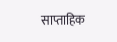साप्ताहिक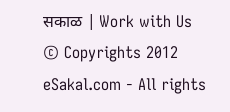सकाळ | Work with Us
© Copyrights 2012 eSakal.com - All rights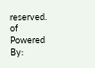reserved.
of
Powered By: